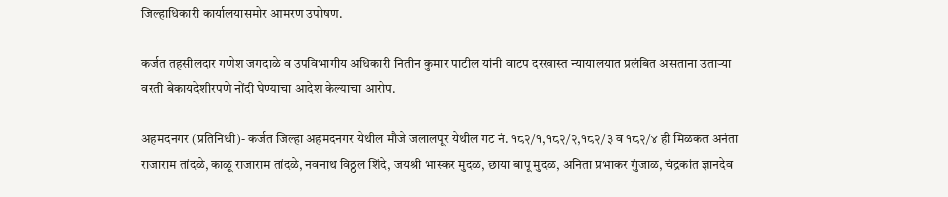जिल्हाधिकारी कार्यालयासमोर आमरण उपोषण.

कर्जत तहसीलदार गणेश जगदाळे व उपविभागीय अधिकारी नितीन कुमार पाटील यांनी वाटप दरखास्त न्यायालयात प्रलंबित असताना उताऱ्या वरती बेकायदेशीरपणे नोंदी घेण्याचा आदेश केल्याचा आरोप.

अहमदनगर (प्रतिनिधी)- कर्जत जिल्हा अहमदनगर येथील मौजे जलालपूर येथील गट नं. १८२/१,१८२/२,१८२/३ व १८२/४ ही मिळकत अनंता राजाराम तांदळे, काळू राजाराम तांदळे, नवनाथ विठ्ठल शिंदे, जयश्री भास्कर मुदळ, छाया बापू मुदळ, अनिता प्रभाकर गुंजाळ, चंद्रकांत ज्ञानदेव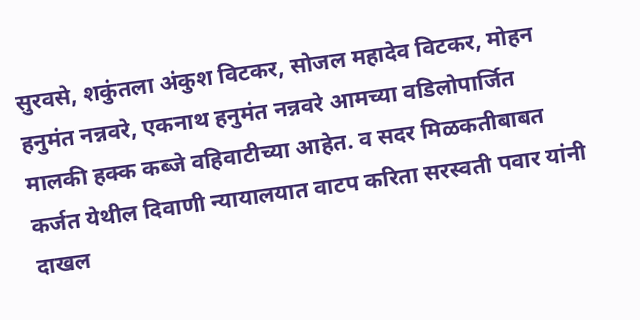सुरवसे, शकुंतला अंकुश विटकर, सोजल महादेव विटकर, मोहन हनुमंत नन्नवरे, एकनाथ हनुमंत नन्नवरे आमच्या वडिलोपार्जित मालकी हक्क कब्जे वहिवाटीच्या आहेत. व सदर मिळकतीबाबत कर्जत येथील दिवाणी न्यायालयात वाटप करिता सरस्वती पवार यांनी दाखल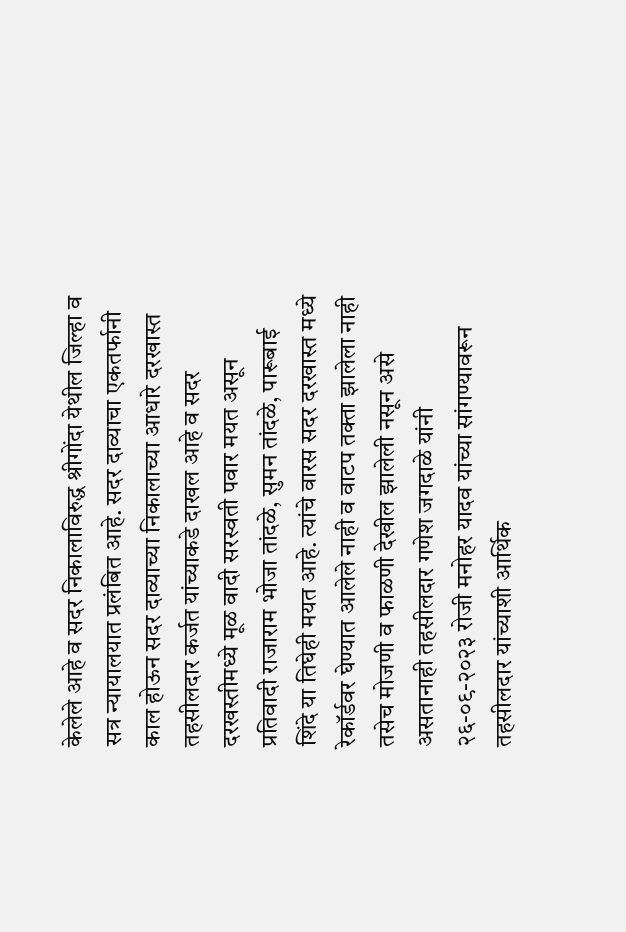केलेले आहे व सदर निकालाविरुद्ध श्रीगोंदा येथील जिल्हा व सत्र न्यायालयात प्रलंबित आहे. सदर दाव्याचा एकतर्फानी काल होऊन सदर दाव्याच्या निकालाच्या आधारे दरखास्त तहसीलदार कर्जत यांच्याकडे दाखल आहे व सदर दरखस्तीमध्ये मूळ वादी सरस्वती पवार मयत असून प्रतिवादी राजाराम भोजा तांदळे, सुमन तांदळे, पारूबाई शिंदे या तिघेही मयत आहे. त्यांचे वारस सदर दरखास्त मध्ये रेकॉर्डवर घेण्यात आलेले नाही व वाटप तक्ता झालेला नाही तसेच मोजणी व फाळणी देखील झालेली नसून असे असतानाही तहसीलदार गणेश जगदाळे यांनी २६-०९-२०२३ रोजी मनोहर यादव यांच्या सांगण्यावरून तहसीलदार यांच्याशी आर्थिक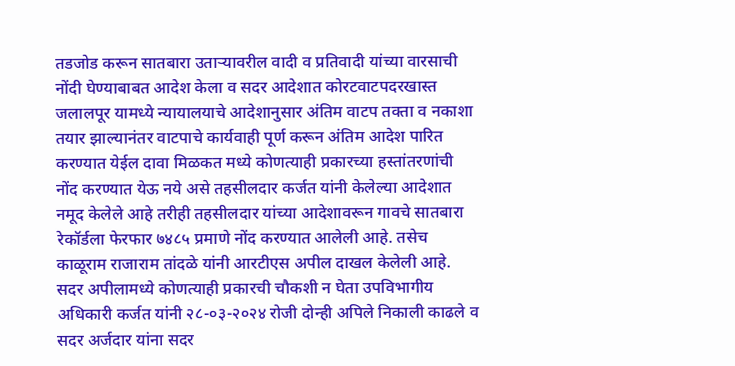तडजोड करून सातबारा उताऱ्यावरील वादी व प्रतिवादी यांच्या वारसाची नोंदी घेण्याबाबत आदेश केला व सदर आदेशात कोरटवाटपदरखास्त जलालपूर यामध्ये न्यायालयाचे आदेशानुसार अंतिम वाटप तक्ता व नकाशा तयार झाल्यानंतर वाटपाचे कार्यवाही पूर्ण करून अंतिम आदेश पारित करण्यात येईल दावा मिळकत मध्ये कोणत्याही प्रकारच्या हस्तांतरणांची नोंद करण्यात येऊ नये असे तहसीलदार कर्जत यांनी केलेल्या आदेशात नमूद केलेले आहे तरीही तहसीलदार यांच्या आदेशावरून गावचे सातबारा रेकॉर्डला फेरफार ७४८५ प्रमाणे नोंद करण्यात आलेली आहे. तसेच काळूराम राजाराम तांदळे यांनी आरटीएस अपील दाखल केलेली आहे. सदर अपीलामध्ये कोणत्याही प्रकारची चौकशी न घेता उपविभागीय अधिकारी कर्जत यांनी २८-०३-२०२४ रोजी दोन्ही अपिले निकाली काढले व सदर अर्जदार यांना सदर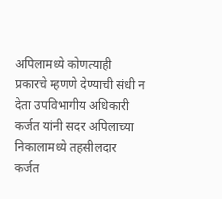अपिलामध्ये कोणत्याही प्रकारचे म्हणणे देण्याची संधी न देता उपविभागीय अधिकारी कर्जत यांनी सदर अपिलाच्या निकालामध्ये तहसीलदार कर्जत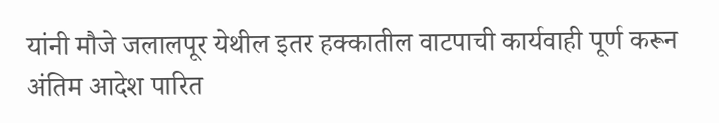यांनी मौजे जलालपूर येथील इतर हक्कातील वाटपाची कार्यवाही पूर्ण करून अंतिम आदेश पारित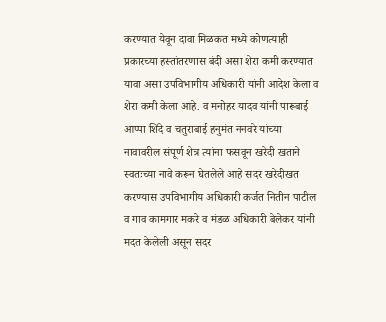करण्यात येवून दावा मिळकत मध्ये कोणत्याही प्रकारच्या हस्तांतरणास बंदी असा शेरा कमी करण्यात यावा असा उपविभागीय अधिकारी यांनी आदेश केला व शेरा कमी केला आहे. व मनोहर यादव यांनी पारूबाई आप्पा शिंदे व चतुराबाई हनुमंत ननवरे यांच्या नावावरील संपूर्ण शेत्र त्यांना फसवून खरेदी खताने स्वतःच्या नावे करून घेतलेले आहे सदर खरेदीखत करण्यास उपविभागीय अधिकारी कर्जत नितीन पाटील व गाव कामगार मकरे व मंडळ अधिकारी बेलेकर यांनी मदत केलेली असून सदर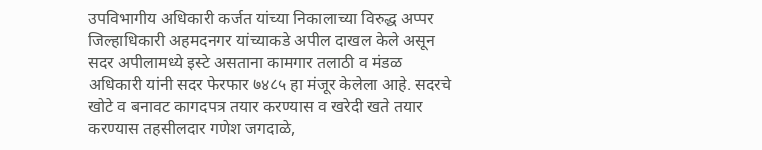उपविभागीय अधिकारी कर्जत यांच्या निकालाच्या विरुद्ध अप्पर जिल्हाधिकारी अहमदनगर यांच्याकडे अपील दाखल केले असून सदर अपीलामध्ये इस्टे असताना कामगार तलाठी व मंडळ अधिकारी यांनी सदर फेरफार ७४८५ हा मंजूर केलेला आहे. सदरचे खोटे व बनावट कागदपत्र तयार करण्यास व खरेदी खते तयार करण्यास तहसीलदार गणेश जगदाळे,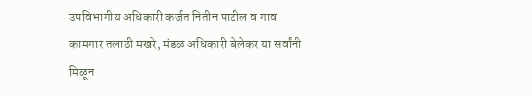उपविभागीय अधिकारी कर्जत नितीन पाटील व गाव कामगार तलाठी मखरे, मंडळ अधिकारी बेलेकर या सर्वांनी मिळून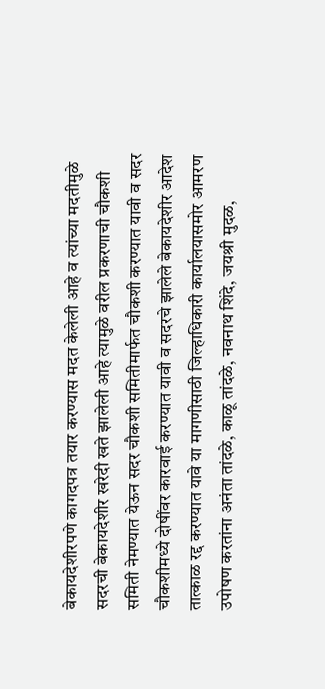बेकायदेशीरपणे कागदपत्र तयार करण्यास मदत केलेली आहे व त्यांच्या मदतीमुळे सदरची बेकायदेशीर खरेदी खते झालेली आहे त्यामुळे वरील प्रकरणाची चौकशी समिती नेमण्यात येऊन सदर चौकशी समितीमार्फत चौकशी करण्यात यावी व सदर चौकशीमध्ये दोषींवर कारवाई करण्यात यावी व सदरचे झालेले बेकायदेशीर आदेश तात्काळ रद्द करण्यात यावे या मागणीसाठी जिल्हाधिकारी कार्यालयासमोर आमरण उपोषण करतांना अनंता तांदळे, काळू तांदळे, नवनाथ शिंदे, जयश्री मुदळ,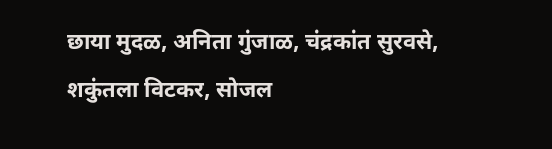छाया मुदळ, अनिता गुंजाळ, चंद्रकांत सुरवसे, शकुंतला विटकर, सोजल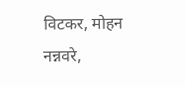विटकर, मोहन नन्नवरे,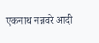एकनाथ नन्नवरे आदी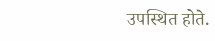उपस्थित होते.